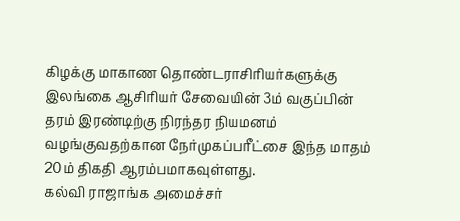கிழக்கு மாகாண தொண்டராசிரியர்களுக்கு இலங்கை ஆசிரியர் சேவையின் 3ம் வகுப்பின் தரம் இரண்டிற்கு நிரந்தர நியமனம் வழங்குவதற்கான நேர்முகப்பரீட்சை இந்த மாதம் 20ம் திகதி ஆரம்பமாகவுள்ளது.
கல்வி ராஜாங்க அமைச்சர்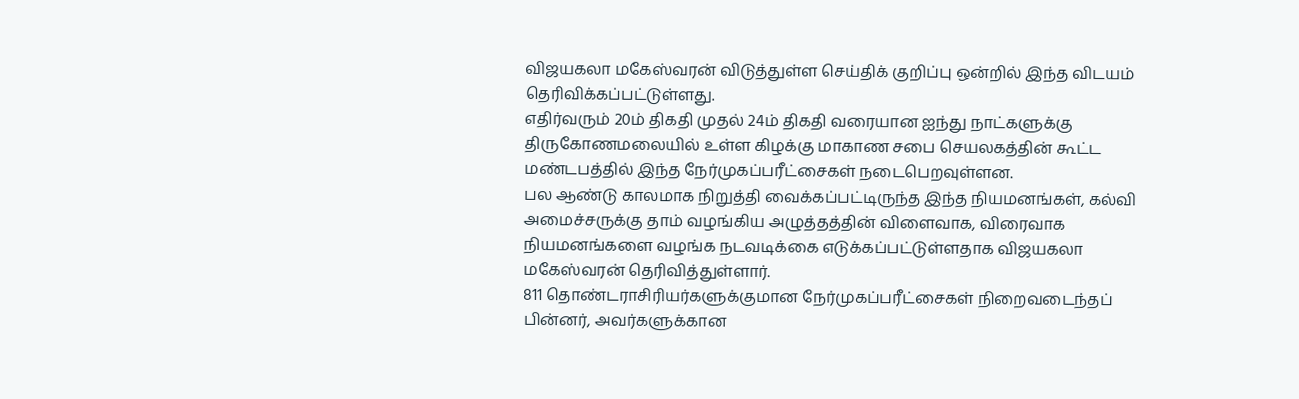விஜயகலா மகேஸ்வரன் விடுத்துள்ள செய்திக் குறிப்பு ஒன்றில் இந்த விடயம் தெரிவிக்கப்பட்டுள்ளது.
எதிர்வரும் 20ம் திகதி முதல் 24ம் திகதி வரையான ஐந்து நாட்களுக்கு திருகோணமலையில் உள்ள கிழக்கு மாகாண சபை செயலகத்தின் கூட்ட மண்டபத்தில் இந்த நேர்முகப்பரீட்சைகள் நடைபெறவுள்ளன.
பல ஆண்டு காலமாக நிறுத்தி வைக்கப்பட்டிருந்த இந்த நியமனங்கள், கல்வி அமைச்சருக்கு தாம் வழங்கிய அழுத்தத்தின் விளைவாக, விரைவாக நியமனங்களை வழங்க நடவடிக்கை எடுக்கப்பட்டுள்ளதாக விஜயகலா மகேஸ்வரன் தெரிவித்துள்ளார்.
811 தொண்டராசிரியர்களுக்குமான நேர்முகப்பரீட்சைகள் நிறைவடைந்தப் பின்னர், அவர்களுக்கான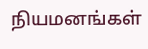நியமனங்கள்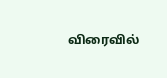விரைவில்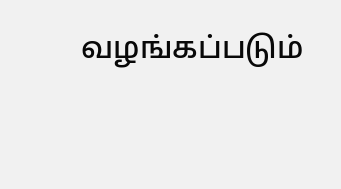வழங்கப்படும்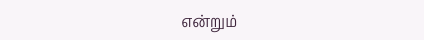என்றும்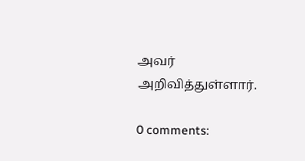அவர் அறிவித்துள்ளார்.

0 comments: